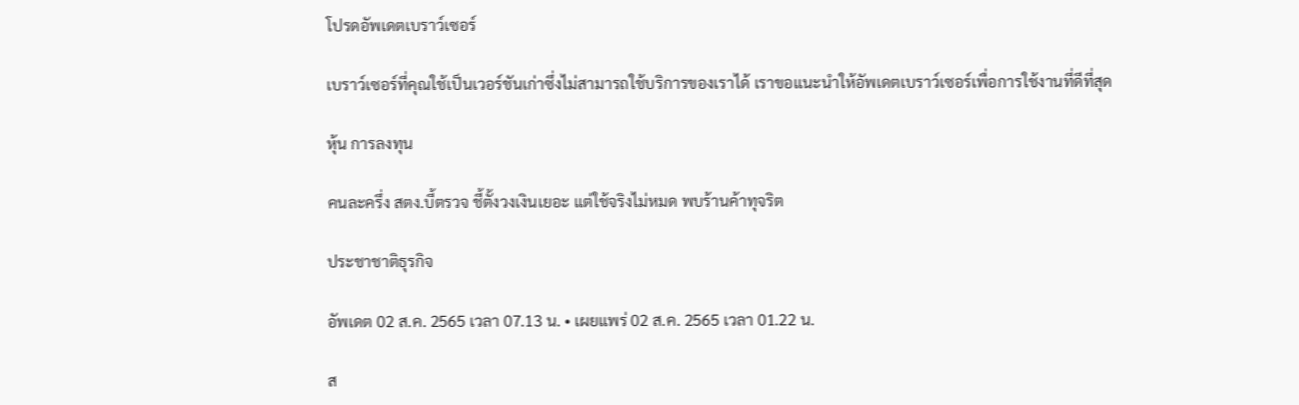โปรดอัพเดตเบราว์เซอร์

เบราว์เซอร์ที่คุณใช้เป็นเวอร์ชันเก่าซึ่งไม่สามารถใช้บริการของเราได้ เราขอแนะนำให้อัพเดตเบราว์เซอร์เพื่อการใช้งานที่ดีที่สุด

หุ้น การลงทุน

คนละครึ่ง สตง.บี้ตรวจ ชี้ตั้งวงเงินเยอะ แต่ใช้จริงไม่หมด พบร้านค้าทุจริต

ประชาชาติธุรกิจ

อัพเดต 02 ส.ค. 2565 เวลา 07.13 น. • เผยแพร่ 02 ส.ค. 2565 เวลา 01.22 น.

ส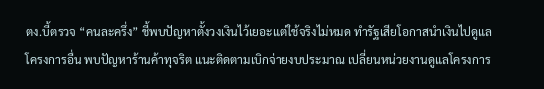ตง.บี้ตรวจ “คนละครึ่ง” ชี้พบปัญหาตั้งวงเงินไว้เยอะแต่ใช้จริงไม่หมด ทำรัฐเสียโอกาสนำเงินไปดูแลโครงการอื่น พบปัญหาร้านค้าทุจริต แนะติดตามเบิกจ่ายงบประมาณ เปลี่ยนหน่วยงานดูแลโครงการ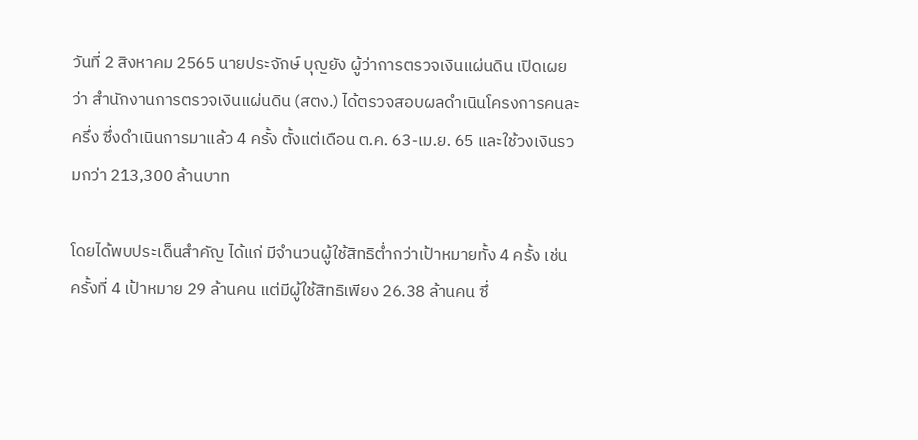วันที่ 2 สิงหาคม 2565 นายประจักษ์ บุญยัง ผู้ว่าการตรวจเงินแผ่นดิน เปิดเผยว่า สำนักงานการตรวจเงินแผ่นดิน (สตง.) ได้ตรวจสอบผลดำเนินโครงการคนละครึ่ง ซึ่งดำเนินการมาแล้ว 4 ครั้ง ตั้งแต่เดือน ต.ค. 63-เม.ย. 65 และใช้วงเงินรวมกว่า 213,300 ล้านบาท

โดยได้พบประเด็นสำคัญ ได้แก่ มีจำนวนผู้ใช้สิทธิต่ำกว่าเป้าหมายทั้ง 4 ครั้ง เช่น ครั้งที่ 4 เป้าหมาย 29 ล้านคน แต่มีผู้ใช้สิทธิเพียง 26.38 ล้านคน ซึ่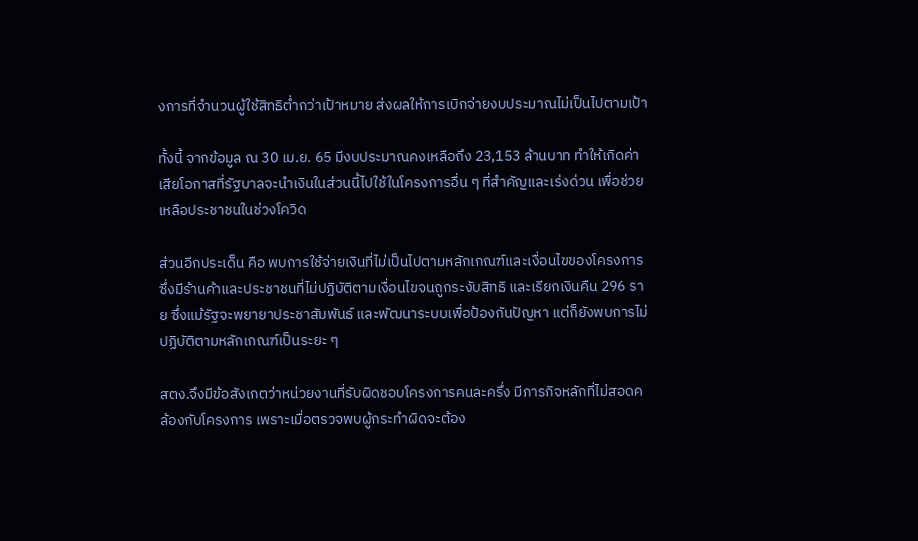งการที่จำนวนผู้ใช้สิทธิต่ำกว่าเป้าหมาย ส่งผลให้การเบิกจ่ายงบประมาณไม่เป็นไปตามเป้า

ทั้งนี้ จากข้อมูล ณ 30 เม.ย. 65 มีงบประมาณคงเหลือถึง 23,153 ล้านบาท ทำให้เกิดค่าเสียโอกาสที่รัฐบาลจะนำเงินในส่วนนี้ไปใช้ในโครงการอื่น ๆ ที่สำคัญและเร่งด่วน เพื่อช่วยเหลือประชาชนในช่วงโควิด

ส่วนอีกประเด็น คือ พบการใช้จ่ายเงินที่ไม่เป็นไปตามหลักเกณฑ์และเงื่อนไขของโครงการ ซึ่งมีร้านค้าและประชาชนที่ไม่ปฏิบัติตามเงื่อนไขจนถูกระงับสิทธิ และเรียกเงินคืน 296 ราย ซึ่งแม้รัฐจะพยายาประชาสัมพันธ์ และพัฒนาระบบเพื่อป้องกันปัญหา แต่ก็ยังพบการไม่ปฏิบัติตามหลักเกณฑ์เป็นระยะ ๆ

สตง.จึงมีข้อสังเกตว่าหน่วยงานที่รับผิดชอบโครงการคนละครึ่ง มีภารกิจหลักที่ไม่สอดคล้องกับโครงการ เพราะเมื่อตรวจพบผู้กระทำผิดจะต้อง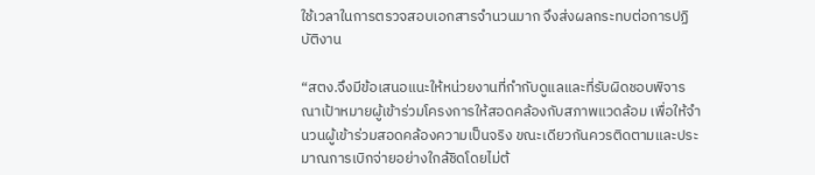ใช้เวลาในการตรวจสอบเอกสารจำนวนมาก จึงส่งผลกระทบต่อการปฏิบัติงาน

“สตง.จึงมีข้อเสนอแนะให้หน่วยงานที่กำกับดูแลและที่รับผิดชอบพิจารณาเป้าหมายผู้เข้าร่วมโครงการให้สอดคล้องกับสภาพแวดล้อม เพื่อให้จำนวนผู้เข้าร่วมสอดคล้องความเป็นจริง ขณะเดียวกันควรติดตามและประมาณการเบิกจ่ายอย่างใกล้ชิดโดยไม่ต้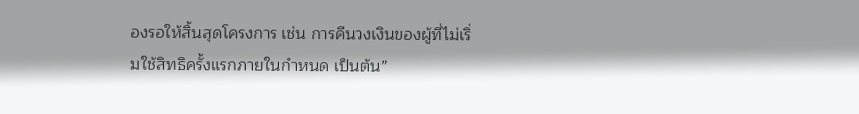องรอให้สิ้นสุดโครงการ เช่น การคืนวงเงินของผู้ที่ไม่เริ่มใช้สิทธิครั้งแรกภายในกำหนด เป็นต้น”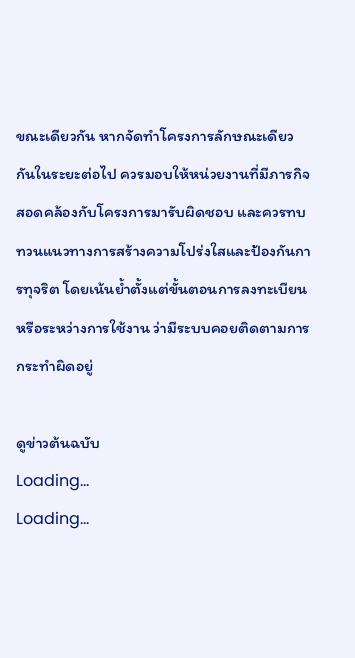ขณะเดียวกัน หากจัดทำโครงการลักษณะเดียวกันในระยะต่อไป ควรมอบให้หน่วยงานที่มีภารกิจสอดคล้องกับโครงการมารับผิดชอบ และควรทบทวนแนวทางการสร้างความโปร่งใสและป้องกันการทุจริต โดยเน้นย้ำตั้งแต่ขั้นตอนการลงทะเบียนหรือระหว่างการใช้งาน ว่ามีระบบคอยติดตามการกระทำผิดอยู่

ดูข่าวต้นฉบับ
Loading...
Loading...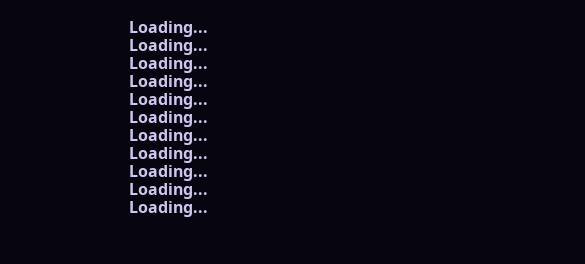Loading...
Loading...
Loading...
Loading...
Loading...
Loading...
Loading...
Loading...
Loading...
Loading...
Loading...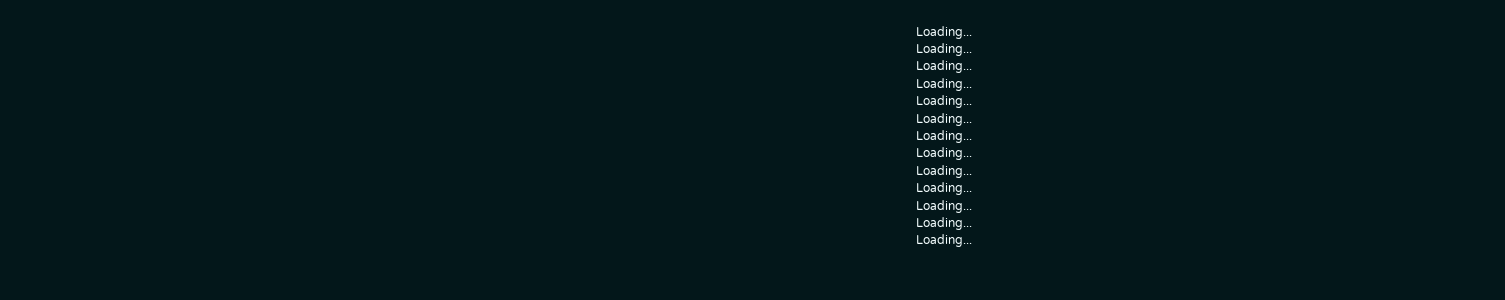Loading...
Loading...
Loading...
Loading...
Loading...
Loading...
Loading...
Loading...
Loading...
Loading...
Loading...
Loading...
Loading...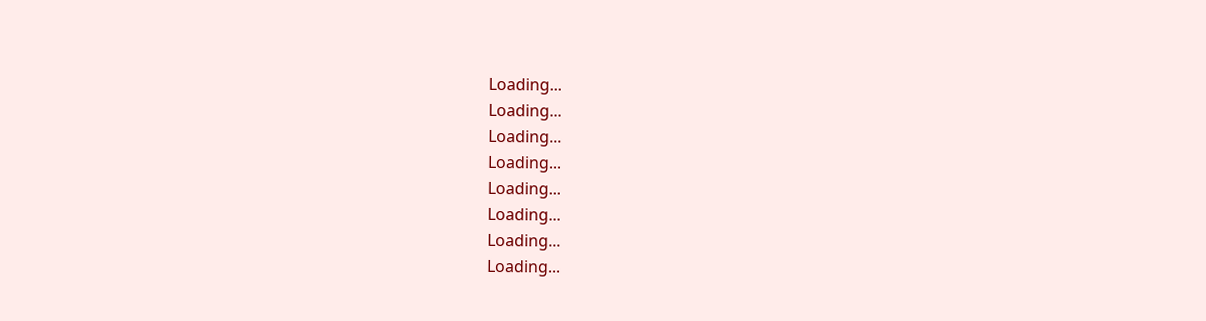Loading...
Loading...
Loading...
Loading...
Loading...
Loading...
Loading...
Loading...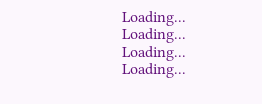Loading...
Loading...
Loading...
Loading...